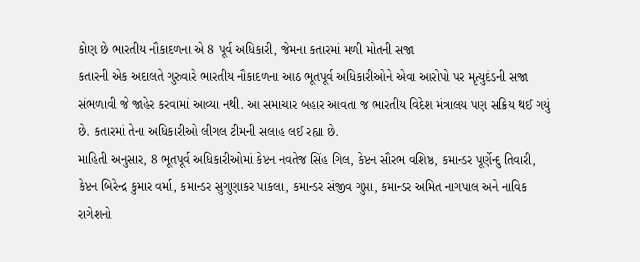કોણ છે ભારતીય નૌકાદળના એ 8 પૂર્વ અધિકારી, જેમના કતારમાં મળી મોતની સજા
કતારની એક અદાલતે ગુરુવારે ભારતીય નૌકાદળના આઠ ભૂતપૂર્વ અધિકારીઓને એવા આરોપો પર મૃત્યુદંડની સજા સંભળાવી જે જાહેર કરવામાં આવ્યા નથી. આ સમાચાર બહાર આવતા જ ભારતીય વિદેશ મંત્રાલય પણ સક્રિય થઈ ગયું છે. કતારમાં તેના અધિકારીઓ લીગલ ટીમની સલાહ લઈ રહ્યા છે.
માહિતી અનુસાર, 8 ભૂતપૂર્વ અધિકારીઓમાં કેપ્ટન નવતેજ સિંહ ગિલ, કેપ્ટન સૌરભ વશિષ્ઠ, કમાન્ડર પૂર્ણેન્દુ તિવારી, કેપ્ટન બિરેન્દ્ર કુમાર વર્મા, કમાન્ડર સુગુણાકર પાકલા, કમાન્ડર સંજીવ ગુપ્તા, કમાન્ડર અમિત નાગપાલ અને નાવિક રાગેશનો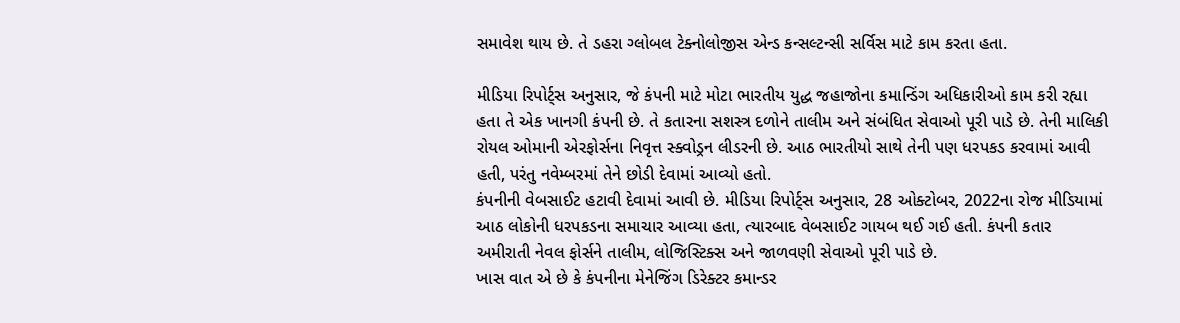સમાવેશ થાય છે. તે ડહરા ગ્લોબલ ટેક્નોલોજીસ એન્ડ કન્સલ્ટન્સી સર્વિસ માટે કામ કરતા હતા.

મીડિયા રિપોર્ટ્સ અનુસાર, જે કંપની માટે મોટા ભારતીય યુદ્ધ જહાજોના કમાન્ડિંગ અધિકારીઓ કામ કરી રહ્યા હતા તે એક ખાનગી કંપની છે. તે કતારના સશસ્ત્ર દળોને તાલીમ અને સંબંધિત સેવાઓ પૂરી પાડે છે. તેની માલિકી રોયલ ઓમાની એરફોર્સના નિવૃત્ત સ્ક્વોડ્રન લીડરની છે. આઠ ભારતીયો સાથે તેની પણ ધરપકડ કરવામાં આવી હતી, પરંતુ નવેમ્બરમાં તેને છોડી દેવામાં આવ્યો હતો.
કંપનીની વેબસાઈટ હટાવી દેવામાં આવી છે. મીડિયા રિપોર્ટ્સ અનુસાર, 28 ઓક્ટોબર, 2022ના રોજ મીડિયામાં આઠ લોકોની ધરપકડના સમાચાર આવ્યા હતા, ત્યારબાદ વેબસાઈટ ગાયબ થઈ ગઈ હતી. કંપની કતાર અમીરાતી નેવલ ફોર્સને તાલીમ, લોજિસ્ટિક્સ અને જાળવણી સેવાઓ પૂરી પાડે છે.
ખાસ વાત એ છે કે કંપનીના મેનેજિંગ ડિરેક્ટર કમાન્ડર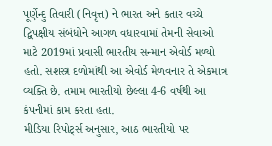પૂર્ણેન્દુ તિવારી (નિવૃત્ત) ને ભારત અને કતાર વચ્ચે દ્વિપક્ષીય સંબંધોને આગળ વધારવામાં તેમની સેવાઓ માટે 2019માં પ્રવાસી ભારતીય સન્માન એવોર્ડ મળ્યો હતો. સશસ્ત્ર દળોમાંથી આ એવોર્ડ મેળવનાર તે એકમાત્ર વ્યક્તિ છે. તમામ ભારતીયો છેલ્લા 4-6 વર્ષથી આ કંપનીમાં કામ કરતા હતા.
મીડિયા રિપોર્ટ્સ અનુસાર, આઠ ભારતીયો પર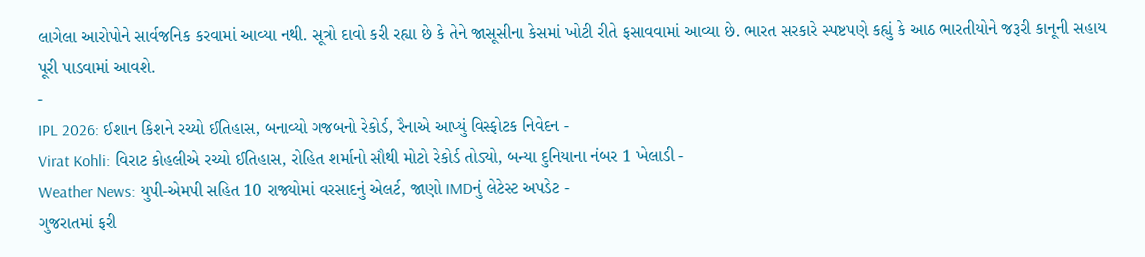લાગેલા આરોપોને સાર્વજનિક કરવામાં આવ્યા નથી. સૂત્રો દાવો કરી રહ્યા છે કે તેને જાસૂસીના કેસમાં ખોટી રીતે ફસાવવામાં આવ્યા છે. ભારત સરકારે સ્પષ્ટપણે કહ્યું કે આઠ ભારતીયોને જરૂરી કાનૂની સહાય પૂરી પાડવામાં આવશે.
-
IPL 2026: ઈશાન કિશને રચ્યો ઈતિહાસ, બનાવ્યો ગજબનો રેકોર્ડ, રૈનાએ આપ્યું વિસ્ફોટક નિવેદન -
Virat Kohli: વિરાટ કોહલીએ રચ્યો ઈતિહાસ, રોહિત શર્માનો સૌથી મોટો રેકોર્ડ તોડ્યો, બન્યા દુનિયાના નંબર 1 ખેલાડી -
Weather News: યુપી-એમપી સહિત 10 રાજ્યોમાં વરસાદનું એલર્ટ, જાણો IMDનું લેટેસ્ટ અપડેટ -
ગુજરાતમાં ફરી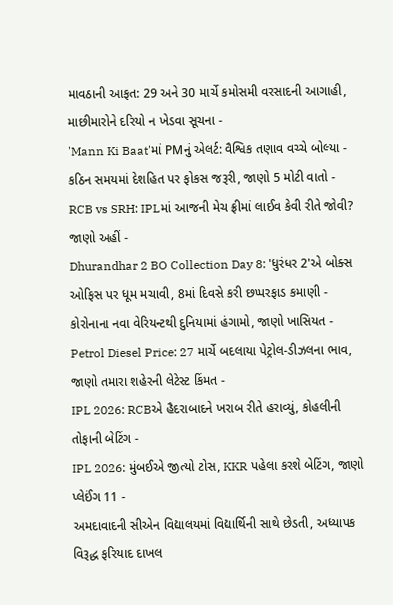માવઠાની આફત: 29 અને 30 માર્ચે કમોસમી વરસાદની આગાહી, માછીમારોને દરિયો ન ખેડવા સૂચના -
'Mann Ki Baat'માં PMનું એલર્ટ: વૈશ્વિક તણાવ વચ્ચે બોલ્યા - કઠિન સમયમાં દેશહિત પર ફોકસ જરૂરી, જાણો 5 મોટી વાતો -
RCB vs SRH: IPLમાં આજની મેચ ફ્રીમાં લાઈવ કેવી રીતે જોવી? જાણો અહીં -
Dhurandhar 2 BO Collection Day 8: 'ધુરંધર 2'એ બોક્સ ઓફિસ પર ધૂમ મચાવી, 8માં દિવસે કરી છપ્પરફાડ કમાણી -
કોરોનાના નવા વેરિયન્ટથી દુનિયામાં હંગામો, જાણો ખાસિયત -
Petrol Diesel Price: 27 માર્ચે બદલાયા પેટ્રોલ-ડીઝલના ભાવ, જાણો તમારા શહેરની લેટેસ્ટ કિંમત -
IPL 2026: RCBએ હૈદરાબાદને ખરાબ રીતે હરાવ્યું, કોહલીની તોફાની બેટિંગ -
IPL 2026: મુંબઈએ જીત્યો ટોસ, KKR પહેલા કરશે બેટિંગ, જાણો પ્લેઈંગ 11 -
અમદાવાદની સીએન વિદ્યાલયમાં વિદ્યાર્થિની સાથે છેડતી, અધ્યાપક વિરૂદ્ધ ફરિયાદ દાખલ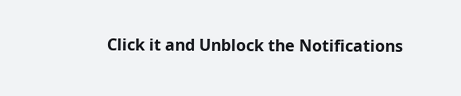Click it and Unblock the Notifications